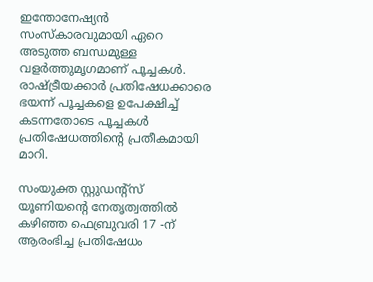ഇന്തോനേഷ്യന്‍ സംസ്കാരവുമായി ഏറെ അടുത്ത ബന്ധമുള്ള വളര്‍ത്തുമൃഗമാണ് പൂച്ചകൾ. രാഷ്ട്രീയക്കാര്‍ പ്രതിഷേധക്കാരെ ഭയന്ന് പൂച്ചകളെ ഉപേക്ഷിച്ച് കടന്നതോടെ പൂച്ചകൾ പ്രതിഷേധത്തിന്‍റെ പ്രതീകമായി മാറി.

സംയുക്ത സ്റ്റുഡന്‍റ്സ് യൂണിയന്‍റെ നേതൃത്വത്തില്‍ കഴിഞ്ഞ ഫെബ്രുവരി 17 -ന് ആരംഭിച്ച പ്രതിഷേധം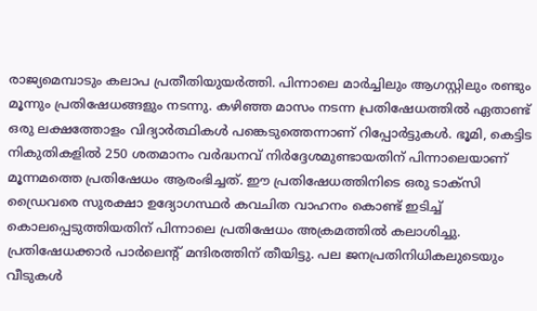രാജ്യമെമ്പാടും കലാപ പ്രതീതിയുയര്‍ത്തി. പിന്നാലെ മാര്‍ച്ചിലും ആഗസ്റ്റിലും രണ്ടും മൂന്നും പ്രതിഷേധങ്ങളും നടന്നു. കഴിഞ്ഞ മാസം നടന്ന പ്രതിഷേധത്തില്‍ ഏതാണ്ട് ഒരു ലക്ഷത്തോളം വിദ്യാര്‍ത്ഥികൾ പങ്കെടുത്തെന്നാണ് റിപ്പോര്‍ട്ടുകൾ. ഭൂമി, കെട്ടിട നികുതികളില്‍ 250 ശതമാനം വര്‍ദ്ധനവ് നിര്‍ദ്ദേശമുണ്ടായതിന് പിന്നാലെയാണ് മൂന്നമത്തെ പ്രതിഷേധം ആരംഭിച്ചത്. ഈ പ്രതിഷേധത്തിനിടെ ഒരു ടാക്സി ഡ്രൈവരെ സുരക്ഷാ ഉദ്യോഗസ്ഥര്‍ കവചിത വാഹനം കൊണ്ട് ഇടിച്ച് കൊലപ്പെടുത്തിയതിന് പിന്നാലെ പ്രതിഷേധം അക്രമത്തില്‍ കലാശിച്ചു. പ്രതിഷേധക്കാര്‍ പാര്‍ലെന്‍റ് മന്ദിരത്തിന് തീയിട്ടു. പല ജനപ്രതിനിധികലുടെയും വീടുകൾ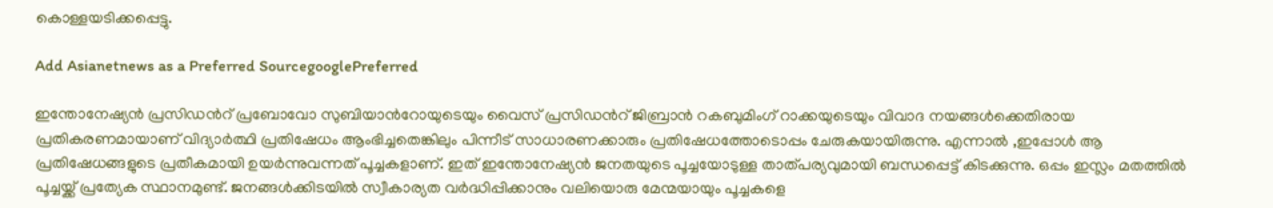കൊള്ളയടിക്കപ്പെട്ടു.

Add Asianetnews as a Preferred SourcegooglePreferred

ഇന്തോനേഷ്യൻ പ്രസിഡന്‍റ് പ്രബോവോ സുബിയാന്‍റോയുടെയും വൈസ് പ്രസിഡന്‍റ് ജിബ്രാൻ റകബുമിംഗ് റാക്കയുടെയും വിവാദ നയങ്ങൾക്കെതിരായ പ്രതികരണമായാണ് വിദ്യാര്‍ത്ഥി പ്രതിഷേധം ആംഭിച്ചതെങ്കിലും പിന്നീട് സാധാരണക്കാരും പ്രതിഷേധത്തോടൊപ്പം ചേരുകയായിരുന്നു. എന്നാല്‍ ,ഇപ്പോൾ ആ പ്രതിഷേധങ്ങളുടെ പ്രതീകമായി ഉയർന്നുവന്നത് പൂച്ചകളാണ്. ഇത് ഇന്തോനേഷ്യന്‍ ജനതയുടെ പൂച്ചയോടുള്ള താത്പര്യവുമായി ബന്ധപ്പെട്ട് കിടക്കുന്നു. ഒപ്പം ഇസ്ലം മതത്തില്‍ പൂച്ചയ്ക്ക് പ്രത്യേക സ്ഥാനമുണ്ട്. ജനങ്ങൾക്കിടയില്‍ സ്വീകാര്യത വര്‍ദ്ധിപ്പിക്കാനും വലിയൊരു മേന്മയായും പൂച്ചകളെ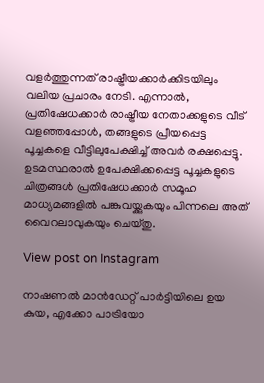വളര്‍ത്തുന്നത് രാഷ്ട്രീയക്കാര്‍ക്കിടയിലും വലിയ പ്രചാരം നേടി. എന്നാല്‍, പ്രതിഷേധക്കാര്‍ രാഷ്ട്രീയ നേതാക്കളുടെ വീട് വളഞ്ഞപ്പോൾ, തങ്ങളുടെ പ്രീയപ്പെട്ട പൂച്ചകളെ വീട്ടിലുപേക്ഷിച്ച് അവര്‍ രക്ഷപ്പെട്ടു. ഉടമസ്ഥരാൽ ഉപേക്ഷിക്കപ്പെട്ട പൂച്ചകളുടെ ചിത്രങ്ങൾ പ്രതിഷേധക്കാര്‍ സമൂഹ മാധ്യമങ്ങളില്‍ പങ്കുവയ്ക്കുകയും പിന്നലെ അത് വൈറലാവുകയും ചെയ്തു.

View post on Instagram

നാഷണൽ മാൻഡേറ്റ് പാർട്ടിയിലെ ഉയ കുയ, എക്കോ പാട്രിയോ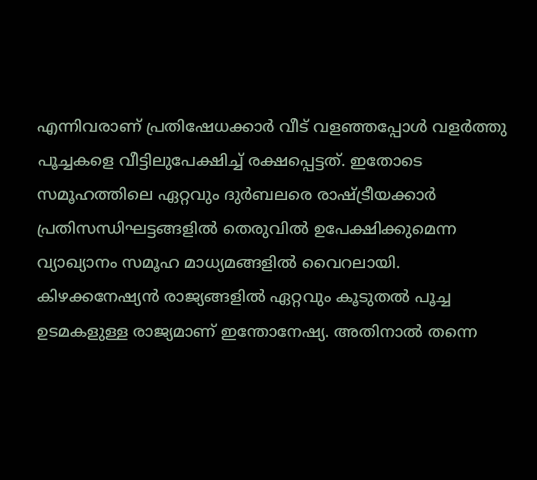എന്നിവരാണ് പ്രതിഷേധക്കാര്‍ വീട് വളഞ്ഞപ്പോൾ വളർത്തു പൂച്ചകളെ വീട്ടിലുപേക്ഷിച്ച് രക്ഷപ്പെട്ടത്. ഇതോടെ സമൂഹത്തിലെ ഏറ്റവും ദുർബലരെ രാഷ്ട്രീയക്കാര്‍ പ്രതിസന്ധിഘട്ടങ്ങളില്‍ തെരുവില്‍ ഉപേക്ഷിക്കുമെന്ന വ്യാഖ്യാനം സമൂഹ മാധ്യമങ്ങളിൽ വൈറലായി. കിഴക്കനേഷ്യന്‍ രാജ്യങ്ങളില്‍ ഏറ്റവും കൂടുതല്‍ പൂച്ച ഉടമകളുള്ള രാജ്യമാണ് ഇന്തോനേഷ്യ. അതിനാല്‍ തന്നെ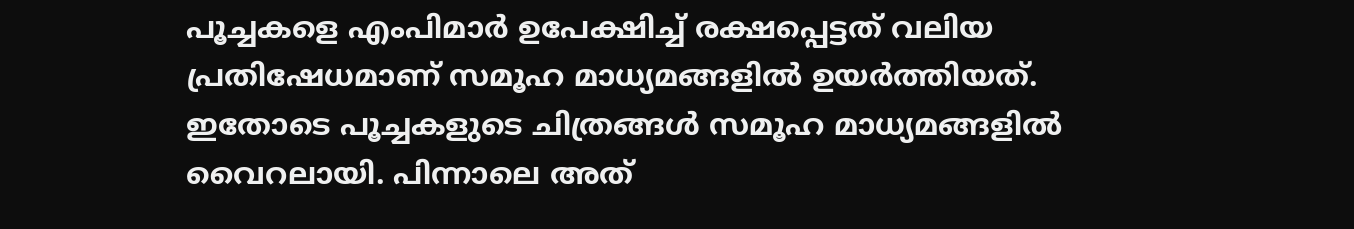പൂച്ചകളെ എംപിമാര്‍ ഉപേക്ഷിച്ച് രക്ഷപ്പെട്ടത് വലിയ പ്രതിഷേധമാണ് സമൂഹ മാധ്യമങ്ങളില്‍ ഉയർത്തിയത്. ഇതോടെ പൂച്ചകളുടെ ചിത്രങ്ങൾ സമൂഹ മാധ്യമങ്ങളില്‍ വൈറലായി. പിന്നാലെ അത്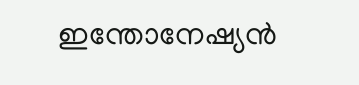ഇന്തോനേഷ്യന്‍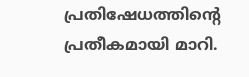പ്രതിഷേധത്തിന്‍റെ പ്രതീകമായി മാറി.